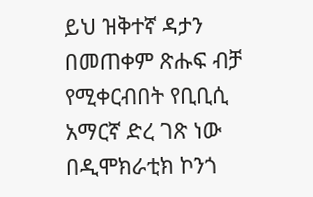ይህ ዝቅተኛ ዳታን በመጠቀም ጽሑፍ ብቻ የሚቀርብበት የቢቢሲ አማርኛ ድረ ገጽ ነው
በዲሞክራቲክ ኮንጎ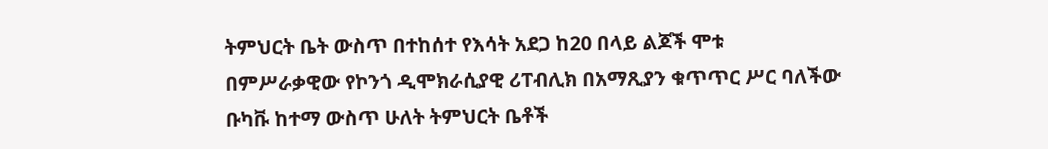ትምህርት ቤት ውስጥ በተከሰተ የእሳት አደጋ ከ20 በላይ ልጆች ሞቱ
በምሥራቃዊው የኮንጎ ዲሞክራሲያዊ ሪፐብሊክ በአማጺያን ቁጥጥር ሥር ባለችው ቡካቩ ከተማ ውስጥ ሁለት ትምህርት ቤቶች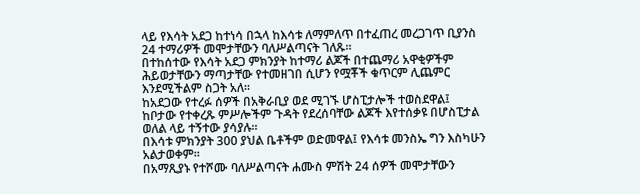ላይ የእሳት አደጋ ከተነሳ በኋላ ከእሳቱ ለማምለጥ በተፈጠረ መረጋገጥ ቢያንስ 24 ተማሪዎች መሞታቸውን ባለሥልጣናት ገለጹ።
በተከሰተው የእሳት አደጋ ምክንያት ከተማሪ ልጆች በተጨማሪ አዋቂዎችም ሕይወታቸውን ማጣታቸው የተመዘገበ ሲሆን የሟቾች ቁጥርም ሊጨምር እንደሚችልም ስጋት አለ።
ከአደጋው የተረፉ ሰዎች በአቅራቢያ ወደ ሚገኙ ሆስፒታሎች ተወስደዋል፤ ከቦታው የተቀረጹ ምሥሎችም ጉዳት የደረሰባቸው ልጆች እየተሰቃዩ በሆስፒታል ወለል ላይ ተኝተው ያሳያሉ።
በእሳቱ ምክንያት 300 ያህል ቤቶችም ወድመዋል፤ የእሳቱ መንስኤ ግን እስካሁን አልታወቀም።
በአማጺያኑ የተሾሙ ባለሥልጣናት ሐሙስ ምሽት 24 ሰዎች መሞታቸውን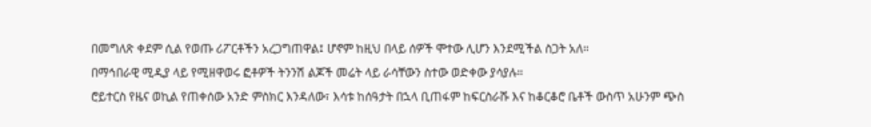በመግለጽ ቀደም ሲል የወጡ ሪፖርቶችን አረጋግጠዋል፤ ሆኖም ከዚህ በላይ ሰዎች ሞተው ሊሆን እንደሚችል ስጋት አለ።
በማኅበራዊ ሚዲያ ላይ የሚዘዋወሩ ፎቶዎች ትንንሽ ልጆች መሬት ላይ ራሳቸውን ስተው ወድቀው ያሳያሉ።
ሮይተርስ የዜና ወኪል የጠቀሰው አንድ ምስክር እንዳለው፣ እሳቱ ከሰዓታት በኋላ ቢጠፋም ከፍርስራሹ እና ከቆርቆሮ ቤቶች ውስጥ አሁንም ጭስ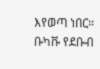እየወጣ ነበር።
ቡካቩ የደቡብ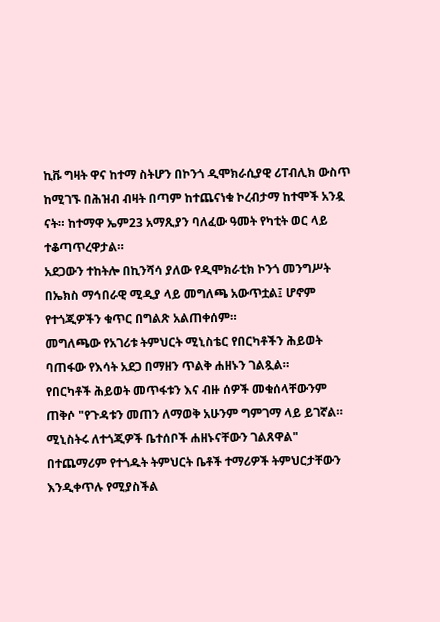ኪቩ ግዛት ዋና ከተማ ስትሆን በኮንጎ ዲሞክራሲያዊ ሪፐብሊክ ውስጥ ከሚገኙ በሕዝብ ብዛት በጣም ከተጨናነቁ ኮረብታማ ከተሞች አንዷ ናት። ከተማዋ ኤም23 አማጺያን ባለፈው ዓመት የካቲት ወር ላይ ተቆጣጥረዋታል።
አደጋውን ተከትሎ በኪንሻሳ ያለው የዲሞክራቲክ ኮንጎ መንግሥት በኤክስ ማኅበራዊ ሚዲያ ላይ መግለጫ አውጥቷል፤ ሆኖም የተጎጂዎችን ቁጥር በግልጽ አልጠቀሰም።
መግለጫው የአገሪቱ ትምህርት ሚኒስቴር የበርካቶችን ሕይወት ባጠፋው የእሳት አደጋ በማዘን ጥልቅ ሐዘኑን ገልጿል።
የበርካቶች ሕይወት መጥፋቱን እና ብዙ ሰዎች መቁሰላቸውንም ጠቅሶ "የጉዳቱን መጠን ለማወቅ አሁንም ግምገማ ላይ ይገኛል። ሚኒስትሩ ለተጎጂዎች ቤተሰቦች ሐዘኑናቸውን ገልጸዋል" በተጨማሪም የተጎዱት ትምህርት ቤቶች ተማሪዎች ትምህርታቸውን እንዲቀጥሉ የሚያስችል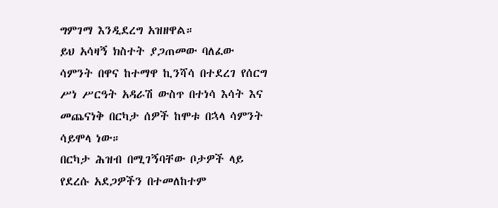ግምገማ እንዲደረግ አዝዘዋል።
ይህ አሳዛኝ ክስተት ያጋጠመው ባለፈው ሳምንት በዋና ከተማዋ ኪንሻሳ በተደረገ የሰርግ ሥነ ሥርዓት አዳራሽ ውስጥ በተነሳ እሳት እና መጨናነቅ በርካታ ሰዎች ከሞቱ በኋላ ሳምንት ሳይሞላ ነው።
በርካታ ሕዝብ በሚገኝባቸው ቦታዎች ላይ የደረሱ አደጋዎችን በተመለከተም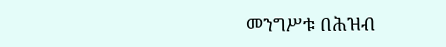መንግሥቱ በሕዝብ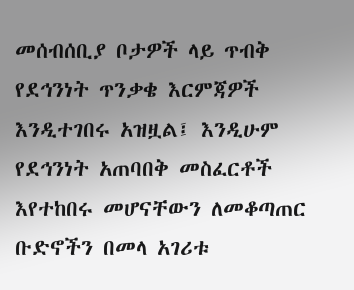መሰብሰቢያ ቦታዎች ላይ ጥብቅ የደኅንነት ጥንቃቄ እርምጃዎች እንዲተገበሩ አዝዟል፤ እንዲሁም የደኅንነት አጠባበቅ መስፈርቶች እየተከበሩ መሆናቸውን ለመቆጣጠር ቡድኖችን በመላ አገሪቱ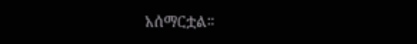አሰማርቷል።